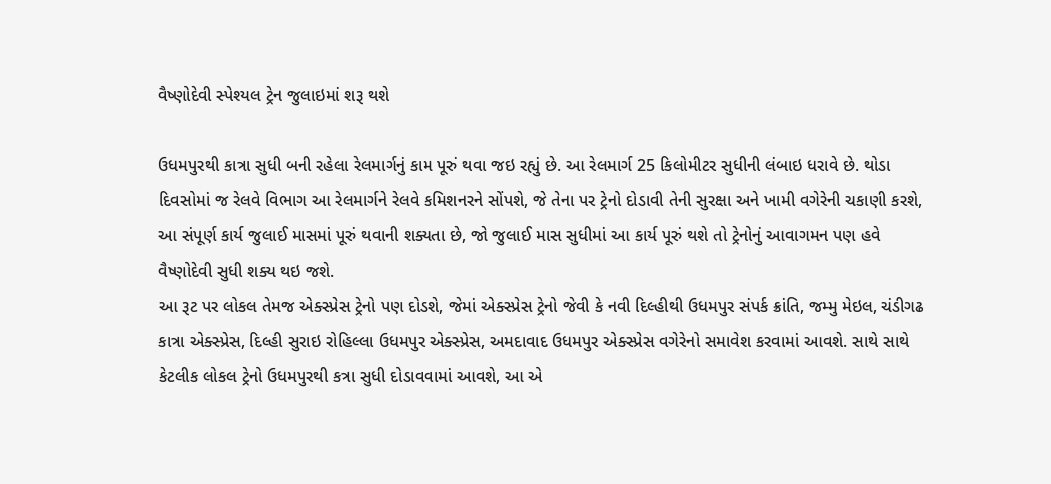વૈષ્ણોદેવી સ્પેશ્યલ ટ્રેન જુલાઇમાં શરૂ થશે

ઉધમપુરથી કાત્રા સુધી બની રહેલા રેલમાર્ગનું કામ પૂરું થવા જઇ રહ્યું છે. આ રેલમાર્ગ 25 કિલોમીટર સુધીની લંબાઇ ધરાવે છે. થોડા દિવસોમાં જ રેલવે વિભાગ આ રેલમાર્ગને રેલવે કમિશનરને સોંપશે, જે તેના પર ટ્રેનો દોડાવી તેની સુરક્ષા અને ખામી વગેરેની ચકાણી કરશે, આ સંપૂર્ણ કાર્ય જુલાઈ માસમાં પૂરું થવાની શક્યતા છે, જો જુલાઈ માસ સુધીમાં આ કાર્ય પૂરું થશે તો ટ્રેનોનું આવાગમન પણ હવે વૈષ્ણોદેવી સુધી શક્ય થઇ જશે.
આ રૂટ પર લોકલ તેમજ એક્સ્પ્રેસ ટ્રેનો પણ દોડશે, જેમાં એક્સ્પ્રેસ ટ્રેનો જેવી કે નવી દિલ્હીથી ઉધમપુર સંપર્ક ક્રાંતિ, જમ્મુ મેઇલ, ચંડીગઢ કાત્રા એક્સ્પ્રેસ, દિલ્હી સુરાઇ રોહિલ્લા ઉધમપુર એક્સ્પ્રેસ, અમદાવાદ ઉધમપુર એક્સ્પ્રેસ વગેરેનો સમાવેશ કરવામાં આવશે. સાથે સાથે કેટલીક લોકલ ટ્રેનો ઉધમપુરથી કત્રા સુધી દોડાવવામાં આવશે, આ એ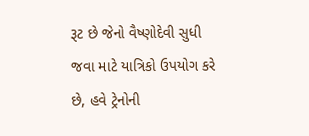રૂટ છે જેનો વૈષ્ણોદેવી સુધી જવા માટે યાત્રિકો ઉપયોગ કરે છે, હવે ટ્રેનોની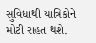સુવિધાથી યાત્રિકોને મોટી રાહત થશે.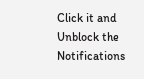Click it and Unblock the Notifications